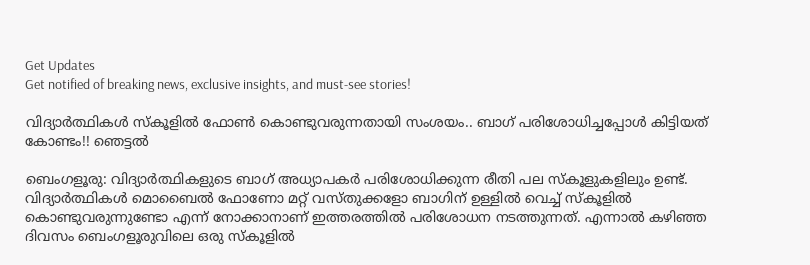Get Updates
Get notified of breaking news, exclusive insights, and must-see stories!

വിദ്യാര്‍ത്ഥികള്‍ സ്‌കൂളില്‍ ഫോണ്‍ കൊണ്ടുവരുന്നതായി സംശയം.. ബാഗ് പരിശോധിച്ചപ്പോള്‍ കിട്ടിയത് കോണ്ടം!! ഞെട്ടല്‍

ബെംഗളൂരു: വിദ്യാര്‍ത്ഥികളുടെ ബാഗ് അധ്യാപകര്‍ പരിശോധിക്കുന്ന രീതി പല സ്‌കൂളുകളിലും ഉണ്ട്. വിദ്യാര്‍ത്ഥികള്‍ മൊബൈല്‍ ഫോണോ മറ്റ് വസ്തുക്കളോ ബാഗിന് ഉള്ളില്‍ വെച്ച് സ്‌കൂളില്‍ കൊണ്ടുവരുന്നുണ്ടോ എന്ന് നോക്കാനാണ് ഇത്തരത്തില്‍ പരിശോധന നടത്തുന്നത്. എന്നാല്‍ കഴിഞ്ഞ ദിവസം ബെംഗളൂരുവിലെ ഒരു സ്‌കൂളില്‍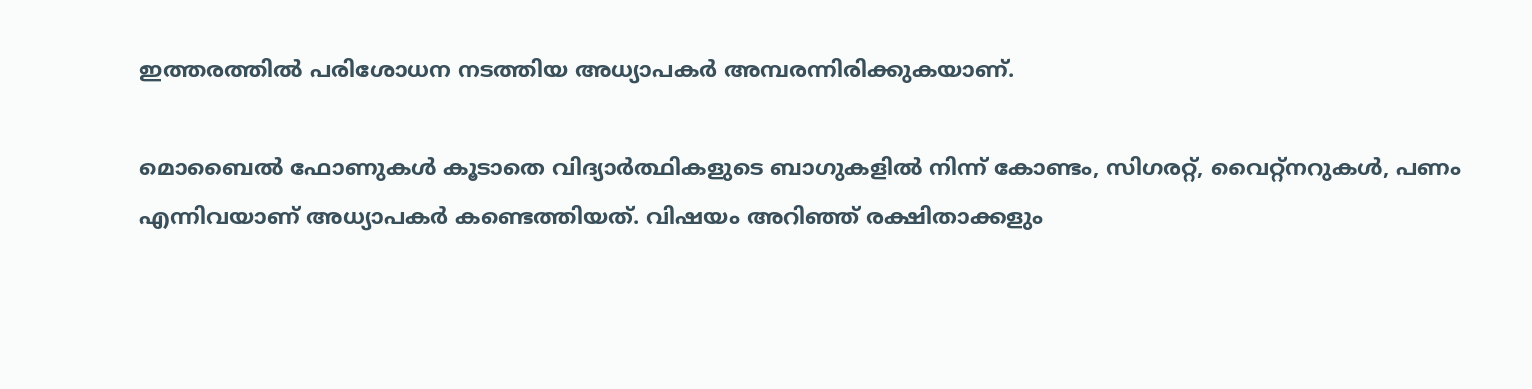ഇത്തരത്തില്‍ പരിശോധന നടത്തിയ അധ്യാപകര്‍ അമ്പരന്നിരിക്കുകയാണ്.

മൊബൈല്‍ ഫോണുകള്‍ കൂടാതെ വിദ്യാര്‍ത്ഥികളുടെ ബാഗുകളില്‍ നിന്ന് കോണ്ടം, സിഗരറ്റ്, വൈറ്റ്‌നറുകള്‍, പണം എന്നിവയാണ് അധ്യാപകര്‍ കണ്ടെത്തിയത്. വിഷയം അറിഞ്ഞ് രക്ഷിതാക്കളും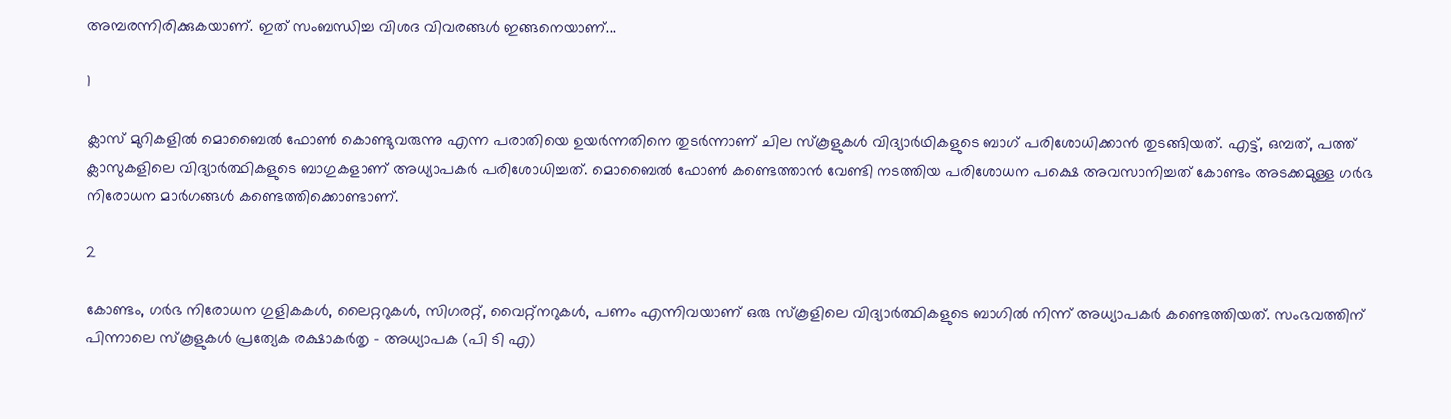അമ്പരന്നിരിക്കുകയാണ്. ഇത് സംബന്ധിച്ച വിശദ വിവരങ്ങള്‍ ഇങ്ങനെയാണ്...

1

ക്ലാസ് മുറികളില്‍ മൊബൈല്‍ ഫോണ്‍ കൊണ്ടുവരുന്നു എന്ന പരാതിയെ ഉയര്‍ന്നതിനെ തുടര്‍ന്നാണ് ചില സ്‌കൂളുകള്‍ വിദ്യാര്‍ഥികളുടെ ബാഗ് പരിശോധിക്കാന്‍ തുടങ്ങിയത്. എട്ട്, ഒമ്പത്, പത്ത് ക്ലാസുകളിലെ വിദ്യാര്‍ത്ഥികളുടെ ബാഗുകളാണ് അധ്യാപകര്‍ പരിശോധിച്ചത്. മൊബൈല്‍ ഫോണ്‍ കണ്ടെത്താന്‍ വേണ്ടി നടത്തിയ പരിശോധന പക്ഷെ അവസാനിച്ചത് കോണ്ടം അടക്കമുള്ള ഗര്‍ഭ നിരോധന മാര്‍ഗങ്ങള്‍ കണ്ടെത്തിക്കൊണ്ടാണ്.

2

കോണ്ടം, ഗര്‍ഭ നിരോധന ഗുളികകള്‍, ലൈറ്ററുകള്‍, സിഗരറ്റ്, വൈറ്റ്‌നറുകള്‍, പണം എന്നിവയാണ് ഒരു സ്‌കൂളിലെ വിദ്യാര്‍ത്ഥികളുടെ ബാഗില്‍ നിന്ന് അധ്യാപകര്‍ കണ്ടെത്തിയത്. സംഭവത്തിന് പിന്നാലെ സ്‌കൂളുകള്‍ പ്രത്യേക രക്ഷാകര്‍തൃ - അധ്യാപക (പി ടി എ)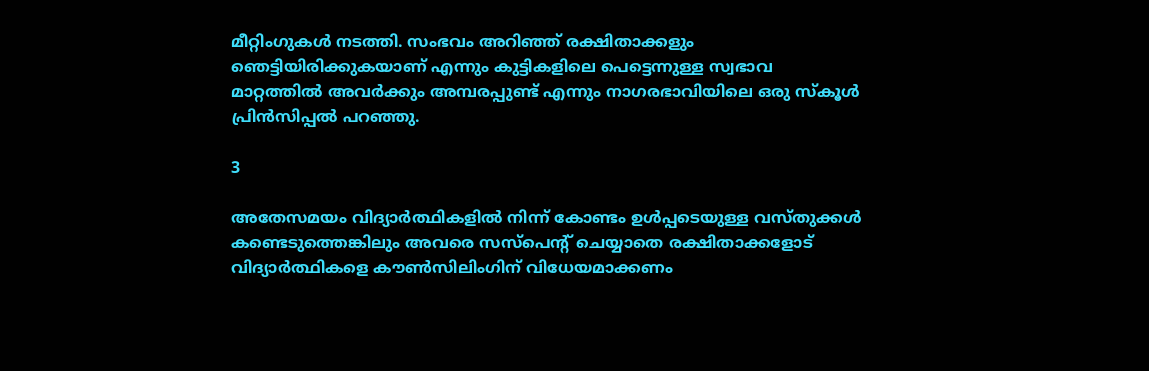മീറ്റിംഗുകള്‍ നടത്തി. സംഭവം അറിഞ്ഞ് രക്ഷിതാക്കളും ഞെട്ടിയിരിക്കുകയാണ് എന്നും കുട്ടികളിലെ പെട്ടെന്നുള്ള സ്വഭാവ മാറ്റത്തില്‍ അവര്‍ക്കും അമ്പരപ്പുണ്ട് എന്നും നാഗരഭാവിയിലെ ഒരു സ്‌കൂള്‍ പ്രിന്‍സിപ്പല്‍ പറഞ്ഞു.

3

അതേസമയം വിദ്യാര്‍ത്ഥികളില്‍ നിന്ന് കോണ്ടം ഉള്‍പ്പടെയുള്ള വസ്തുക്കള്‍ കണ്ടെടുത്തെങ്കിലും അവരെ സസ്‌പെന്റ് ചെയ്യാതെ രക്ഷിതാക്കളോട് വിദ്യാര്‍ത്ഥികളെ കൗണ്‍സിലിംഗിന് വിധേയമാക്കണം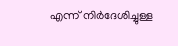എന്ന് നിര്‍ദേശിച്ചുള്ള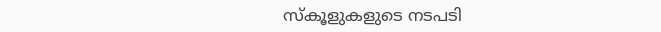സ്‌കൂളുകളുടെ നടപടി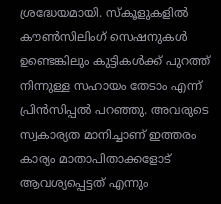ശ്രദ്ധേയമായി. സ്‌കൂളുകളില്‍ കൗണ്‍സിലിംഗ് സെഷനുകള്‍ ഉണ്ടെങ്കിലും കുട്ടികള്‍ക്ക് പുറത്ത് നിന്നുള്ള സഹായം തേടാം എന്ന് പ്രിന്‍സിപ്പല്‍ പറഞ്ഞു. അവരുടെ സ്വകാര്യത മാനിച്ചാണ് ഇത്തരം കാര്യം മാതാപിതാക്കളോട് ആവശ്യപ്പെട്ടത് എന്നും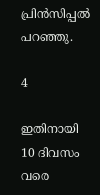പ്രിന്‍സിപ്പല്‍ പറഞ്ഞു.

4

ഇതിനായി 10 ദിവസം വരെ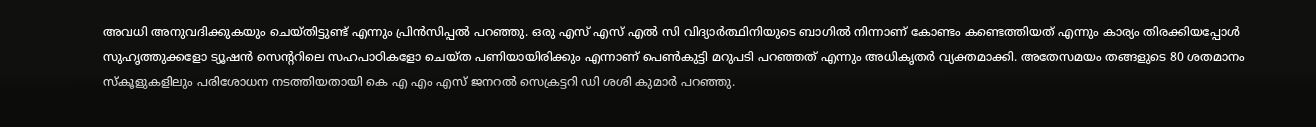അവധി അനുവദിക്കുകയും ചെയ്തിട്ടുണ്ട് എന്നും പ്രിന്‍സിപ്പല്‍ പറഞ്ഞു. ഒരു എസ് എസ് എല്‍ സി വിദ്യാര്‍ത്ഥിനിയുടെ ബാഗില്‍ നിന്നാണ് കോണ്ടം കണ്ടെത്തിയത് എന്നും കാര്യം തിരക്കിയപ്പോള്‍ സുഹൃത്തുക്കളോ ട്യൂഷന്‍ സെന്ററിലെ സഹപാഠികളോ ചെയ്ത പണിയായിരിക്കും എന്നാണ് പെണ്‍കുട്ടി മറുപടി പറഞ്ഞത് എന്നും അധികൃതര്‍ വ്യക്തമാക്കി. അതേസമയം തങ്ങളുടെ 80 ശതമാനം സ്‌കൂളുകളിലും പരിശോധന നടത്തിയതായി കെ എ എം എസ് ജനറല്‍ സെക്രട്ടറി ഡി ശശി കുമാര്‍ പറഞ്ഞു.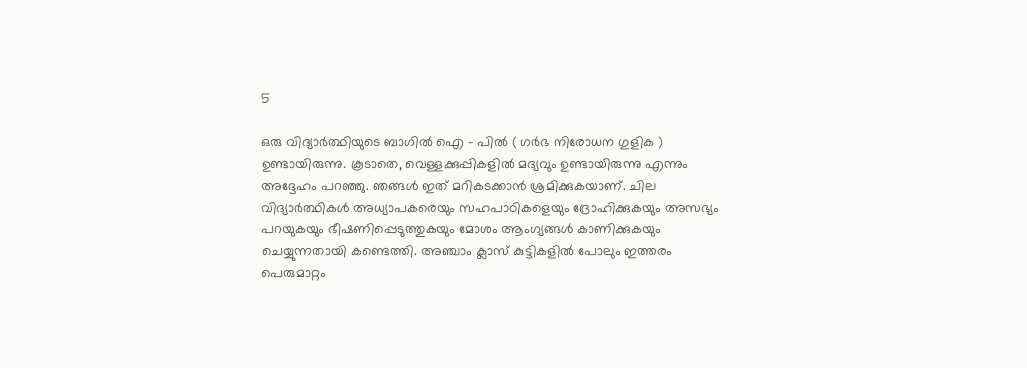5

ഒരു വിദ്യാര്‍ത്ഥിയുടെ ബാഗില്‍ ഐ - പില്‍ ( ഗര്‍ഭ നിരോധന ഗുളിക ) ഉണ്ടായിരുന്നു. കൂടാതെ, വെള്ളക്കുപ്പികളില്‍ മദ്യവും ഉണ്ടായിരുന്നു എന്നും അദ്ദേഹം പറഞ്ഞു. ഞങ്ങള്‍ ഇത് മറികടക്കാന്‍ ശ്രമിക്കുകയാണ്. ചില വിദ്യാര്‍ത്ഥികള്‍ അധ്യാപകരെയും സഹപാഠികളെയും ദ്രോഹിക്കുകയും അസഭ്യം പറയുകയും ഭീഷണിപ്പെടുത്തുകയും മോശം ആംഗ്യങ്ങള്‍ കാണിക്കുകയും ചെയ്യുന്നതായി കണ്ടെത്തി. അഞ്ചാം ക്ലാസ് കുട്ടികളില്‍ പോലും ഇത്തരം പെരുമാറ്റം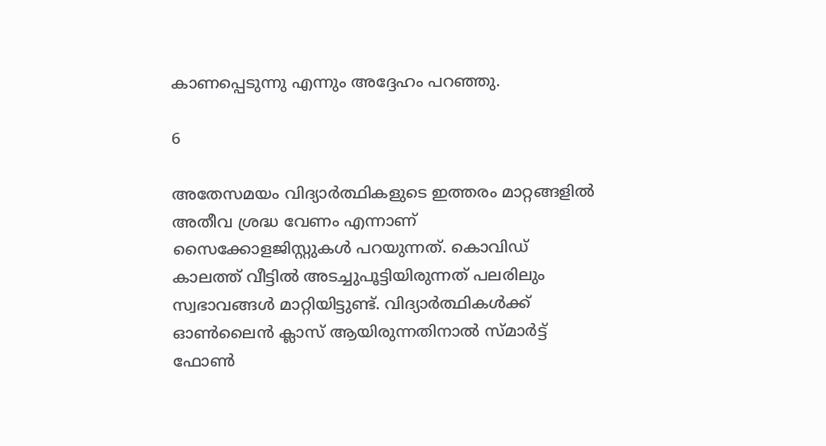കാണപ്പെടുന്നു എന്നും അദ്ദേഹം പറഞ്ഞു.

6

അതേസമയം വിദ്യാര്‍ത്ഥികളുടെ ഇത്തരം മാറ്റങ്ങളില്‍ അതീവ ശ്രദ്ധ വേണം എന്നാണ് സൈക്കോളജിസ്റ്റുകള്‍ പറയുന്നത്. കൊവിഡ് കാലത്ത് വീട്ടില്‍ അടച്ചുപൂട്ടിയിരുന്നത് പലരിലും സ്വഭാവങ്ങള്‍ മാറ്റിയിട്ടുണ്ട്. വിദ്യാര്‍ത്ഥികള്‍ക്ക് ഓണ്‍ലൈന്‍ ക്ലാസ് ആയിരുന്നതിനാല്‍ സ്മാര്‍ട്ട് ഫോണ്‍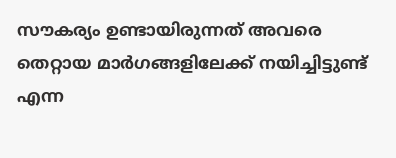സൗകര്യം ഉണ്ടായിരുന്നത് അവരെ തെറ്റായ മാര്‍ഗങ്ങളിലേക്ക് നയിച്ചിട്ടുണ്ട് എന്ന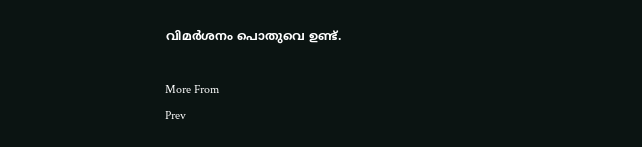വിമര്‍ശനം പൊതുവെ ഉണ്ട്.

More From
Prev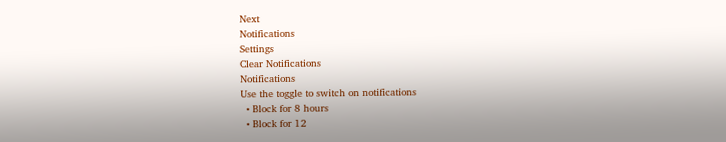Next
Notifications
Settings
Clear Notifications
Notifications
Use the toggle to switch on notifications
  • Block for 8 hours
  • Block for 12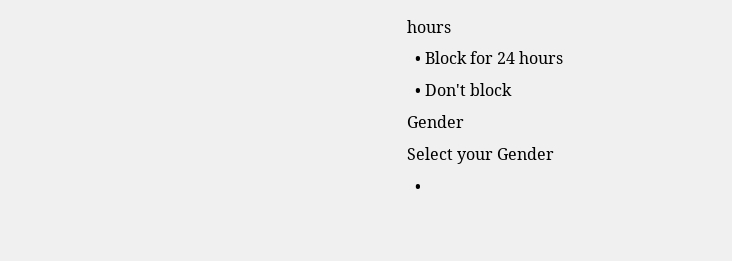hours
  • Block for 24 hours
  • Don't block
Gender
Select your Gender
  •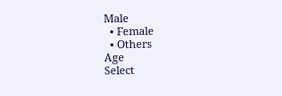Male
  • Female
  • Others
Age
Select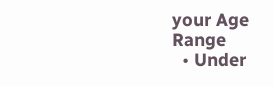your Age Range
  • Under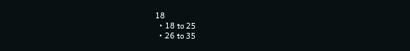18
  • 18 to 25
  • 26 to 35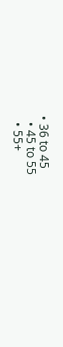• 36 to 45
  • 45 to 55
  • 55+